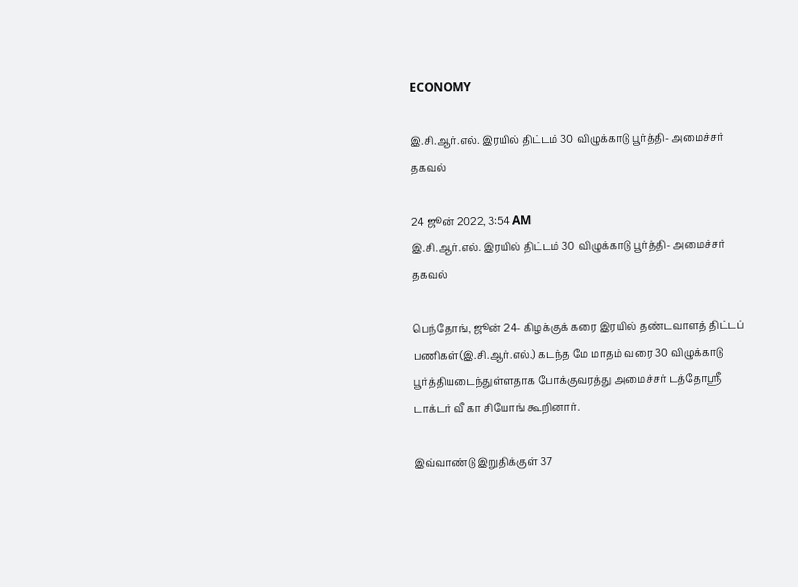ECONOMY

இ.சி.ஆர்.எல். இரயில் திட்டம் 30 விழுக்காடு பூர்த்தி- அமைச்சர் தகவல்

24 ஜூன் 2022, 3:54 AM
இ.சி.ஆர்.எல். இரயில் திட்டம் 30 விழுக்காடு பூர்த்தி- அமைச்சர் தகவல்

பெந்தோங், ஜூன் 24- கிழக்குக் கரை இரயில் தண்டவாளத் திட்டப் பணிகள்(இ.சி.ஆர்.எல்.) கடந்த மே மாதம் வரை 30 விழுக்காடு பூர்த்தியடைந்துள்ளதாக போக்குவரத்து அமைச்சர் டத்தோஸ்ரீ டாக்டர் வீ கா சியோங் கூறினார்.

இவ்வாண்டு இறுதிக்குள் 37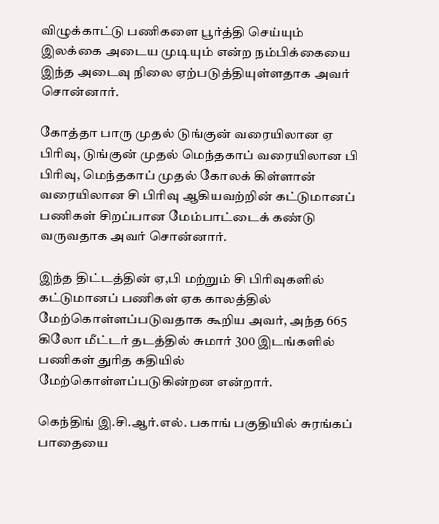விழுக்காட்டு பணிகளை பூர்த்தி செய்யும் இலக்கை அடைய முடியும் என்ற நம்பிக்கையை இந்த அடைவு நிலை ஏற்படுத்தியுள்ளதாக அவர் சொன்னார்.

கோத்தா பாரு முதல் டுங்குன் வரையிலான ஏ பிரிவு, டுங்குன் முதல் மெந்தகாப் வரையிலான பி பிரிவு, மெந்தகாப் முதல் கோலக் கிள்ளான் வரையிலான சி பிரிவு ஆகியவற்றின் கட்டுமானப் பணிகள் சிறப்பான மேம்பாட்டைக் கண்டு வருவதாக அவர் சொன்னார்.

இந்த திட்டத்தின் ஏ,பி மற்றும் சி பிரிவுகளில் கட்டுமானப் பணிகள் ஏக காலத்தில் மேற்கொள்ளப்படுவதாக கூறிய அவர், அந்த 665 கிலோ மீட்டர் தடத்தில் சுமார் 300 இடங்களில் பணிகள் துரித கதியில் மேற்கொள்ளப்படுகின்றன என்றார்.

கெந்திங் இ.சி.ஆர்.எல். பகாங் பகுதியில் சுரங்கப் பாதையை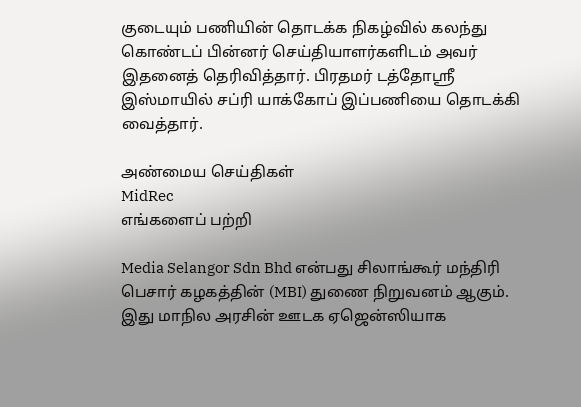குடையும் பணியின் தொடக்க நிகழ்வில் கலந்து கொண்டப் பின்னர் செய்தியாளர்களிடம் அவர் இதனைத் தெரிவித்தார். பிரதமர் டத்தோஸ்ரீ இஸ்மாயில் சப்ரி யாக்கோப் இப்பணியை தொடக்கி வைத்தார்.

அண்மைய செய்திகள்
MidRec
எங்களைப் பற்றி

Media Selangor Sdn Bhd என்பது சிலாங்கூர் மந்திரி பெசார் கழகத்தின் (MBI) துணை நிறுவனம் ஆகும். இது மாநில அரசின் ஊடக ஏஜென்ஸியாக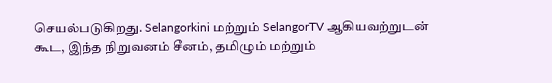செயல்படுகிறது. Selangorkini மற்றும் SelangorTV ஆகியவற்றுடன் கூட, இந்த நிறுவனம் சீனம், தமிழும் மற்றும்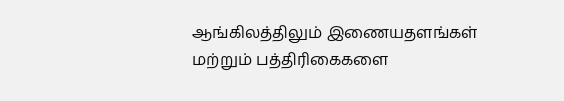ஆங்கிலத்திலும் இணையதளங்கள் மற்றும் பத்திரிகைகளை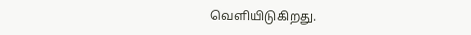வெளியிடுகிறது.